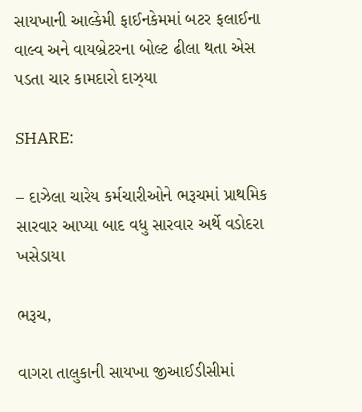સાયખાની આલ્કેમી ફાઈનકેમમાં બટર ફલાઈના વાલ્વ અને વાયબ્રેટરના બોલ્ટ ઢીલા થતા એસ પડતા ચાર કામદારો દાઝ્યા

SHARE:

– દાઝેલા ચારેય કર્મચારીઓને ભરૂચમાં પ્રાથમિક સારવાર આપ્યા બાદ વધુ સારવાર અર્થે વડોદરા ખસેડાયા

ભરૂચ,

વાગરા તાલુકાની સાયખા જીઆઈડીસીમાં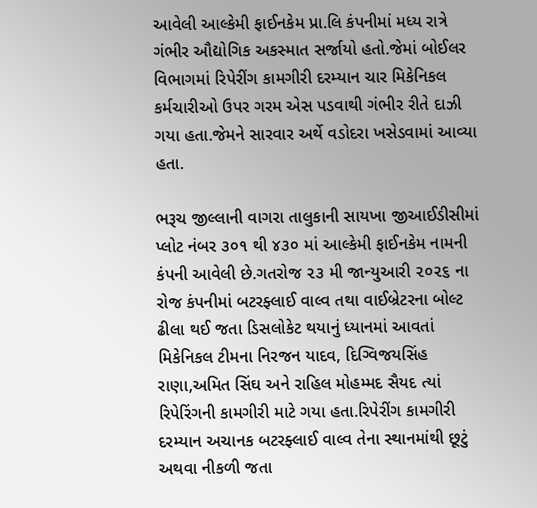આવેલી આલ્કેમી ફાઈનકેમ પ્રા.લિ કંપનીમાં મધ્ય રાત્રે ગંભીર ઔદ્યોગિક અકસ્માત સર્જાયો હતો.જેમાં બોઈલર વિભાગમાં રિપેરીંગ કામગીરી દરમ્યાન ચાર મિકેનિકલ કર્મચારીઓ ઉપર ગરમ એસ પડવાથી ગંભીર રીતે દાઝી ગયા હતા.જેમને સારવાર અર્થે વડોદરા ખસેડવામાં આવ્યા હતા.

ભરૂચ જીલ્લાની વાગરા તાલુકાની સાયખા જીઆઈડીસીમાં પ્લોટ નંબર ૩૦૧ થી ૪૩૦ માં આલ્કેમી ફાઈનકેમ નામની કંપની આવેલી છે.ગતરોજ ૨૩ મી જાન્યુઆરી ૨૦૨૬ ના રોજ કંપનીમાં બટરફ્લાઈ વાલ્વ તથા વાઈબ્રેટરના બોલ્ટ ઢીલા થઈ જતા ડિસલોકેટ થયાનું ધ્યાનમાં આવતાં મિકેનિકલ ટીમના નિરજન યાદવ, દિગ્વિજયસિંહ રાણા,અમિત સિંઘ અને રાહિલ મોહમ્મદ સૈયદ ત્યાં રિપેરિંગની કામગીરી માટે ગયા હતા.રિપેરીંગ કામગીરી દરમ્યાન અચાનક બટરફ્લાઈ વાલ્વ તેના સ્થાનમાંથી છૂટું અથવા નીકળી જતા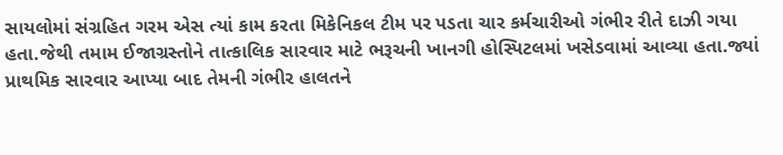સાયલોમાં સંગ્રહિત ગરમ એસ ત્યાં કામ કરતા મિકેનિકલ ટીમ પર પડતા ચાર કર્મચારીઓ ગંભીર રીતે દાઝી ગયા હતા.જેથી તમામ ઈજાગ્રસ્તોને તાત્કાલિક સારવાર માટે ભરૂચની ખાનગી હોસ્પિટલમાં ખસેડવામાં આવ્યા હતા.જ્યાં પ્રાથમિક સારવાર આપ્યા બાદ તેમની ગંભીર હાલતને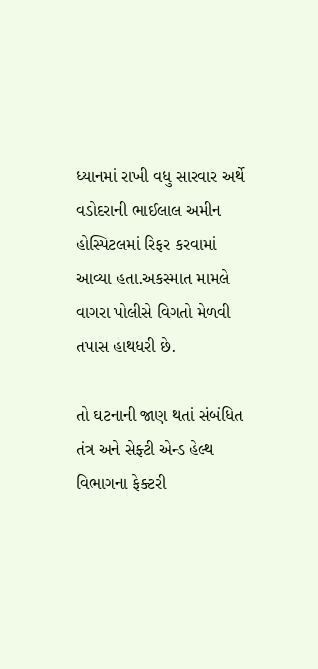ધ્યાનમાં રાખી વધુ સારવાર અર્થે વડોદરાની ભાઈલાલ અમીન હોસ્પિટલમાં રિફર કરવામાં આવ્યા હતા.અકસ્માત મામલે વાગરા પોલીસે વિગતો મેળવી તપાસ હાથધરી છે.

તો ઘટનાની જાણ થતાં સંબંધિત તંત્ર અને સેફ્ટી એન્ડ હેલ્થ વિભાગના ફેક્ટરી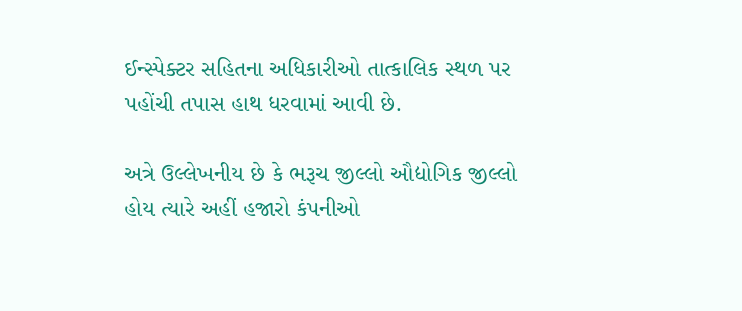ઈન્સ્પેક્ટર સહિતના અધિકારીઓ તાત્કાલિક સ્થળ પર પહોંચી તપાસ હાથ ધરવામાં આવી છે.

અત્રે ઉલ્લેખનીય છે કે ભરૂચ જીલ્લો ઔદ્યોગિક જીલ્લો હોય ત્યારે અહીં હજારો કંપનીઓ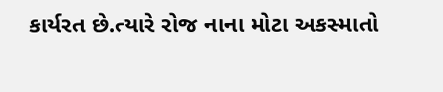કાર્યરત છે.ત્યારે રોજ નાના મોટા અકસ્માતો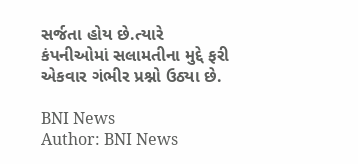સર્જતા હોય છે.ત્યારે કંપનીઓમાં સલામતીના મુદ્દે ફરી એકવાર ગંભીર પ્રશ્નો ઉઠ્યા છે.

BNI News
Author: BNI News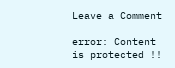Leave a Comment

error: Content is protected !!